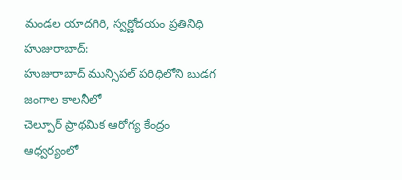మండల యాదగిరి, స్వర్ణోదయం ప్రతినిధి హుజురాబాద్:
హుజురాబాద్ మున్సిపల్ పరిధిలోని బుడగ జంగాల కాలనీలో
చెల్పూర్ ప్రాథమిక ఆరోగ్య కేంద్రం ఆధ్వర్యంలో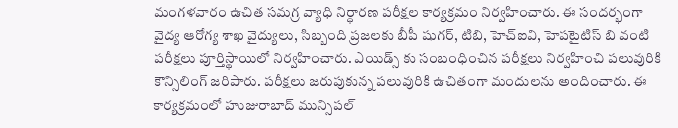మంగళవారం ఉచిత సమగ్ర వ్యాధి నిర్ధారణ పరీక్షల కార్యక్రమం నిర్వహించారు. ఈ సందర్భంగా వైద్య ఆరోగ్య శాఖ వైద్యులు, సిబ్బంది ప్రజలకు బీపీ షుగర్, టిబి, హెచ్ఐవి, హెపటైటిస్ బి వంటి పరీక్షలు పూర్తిస్థాయిలో నిర్వహించారు. ఎయిడ్స్ కు సంబంధించిన పరీక్షలు నిర్వహించి పలువురికి కౌన్సిలింగ్ జరిపారు. పరీక్షలు జరుపుకున్న పలువురికి ఉచితంగా మందులను అందించారు. ఈ కార్యక్రమంలో హుజురాబాద్ మున్సిపల్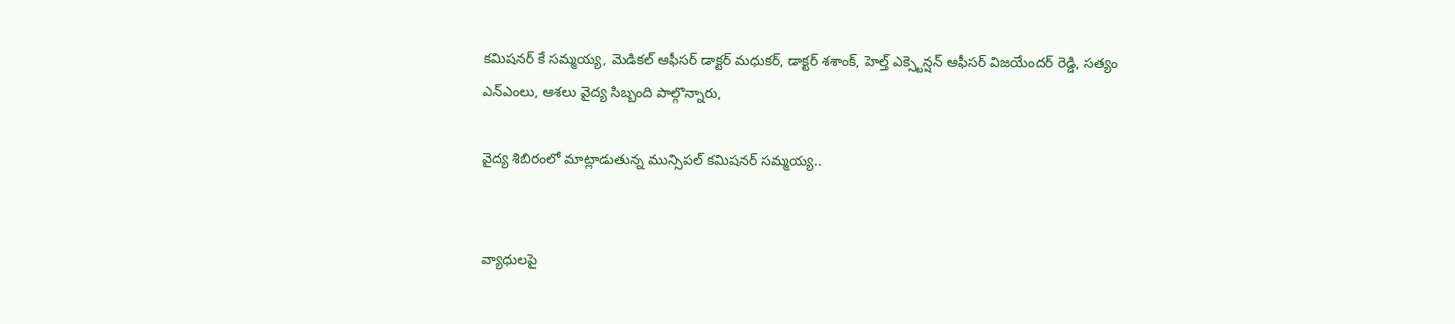కమిషనర్ కే సమ్మయ్య, మెడికల్ ఆఫీసర్ డాక్టర్ మధుకర్, డాక్టర్ శశాంక్, హెల్త్ ఎక్స్టెన్షన్ ఆఫీసర్ విజయేందర్ రెడ్డి, సత్యం ఎన్ఎంలు, ఆశలు వైద్య సిబ్బంది పాల్గొన్నారు,

వైద్య శిబిరంలో మాట్లాడుతున్న మున్సిపల్ కమిషనర్ సమ్మయ్య..


వ్యాధులపై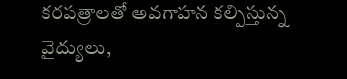కరపత్రాలతో అవగాహన కల్పిస్తున్న వైద్యులు,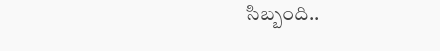సిబ్బంది..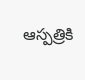ఆస్పత్రికి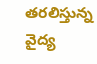తరలిస్తున్న వైద్య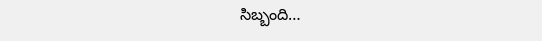సిబ్బంది…